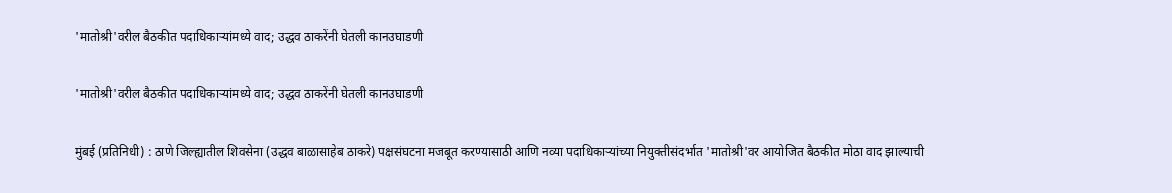'मातोश्री'वरील बैठकीत पदाधिकाऱ्यांमध्ये वाद; उद्धव ठाकरेंनी घेतली कानउघाडणी

'मातोश्री'वरील बैठकीत पदाधिकाऱ्यांमध्ये वाद; उद्धव ठाकरेंनी घेतली कानउघाडणी

मुंबई (प्रतिनिधी) : ठाणे जिल्ह्यातील शिवसेना (उद्धव बाळासाहेब ठाकरे) पक्षसंघटना मजबूत करण्यासाठी आणि नव्या पदाधिकाऱ्यांच्या नियुक्तीसंदर्भात 'मातोश्री'वर आयोजित बैठकीत मोठा वाद झाल्याची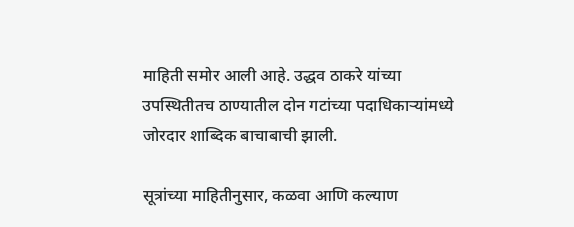माहिती समोर आली आहे. उद्धव ठाकरे यांच्या उपस्थितीतच ठाण्यातील दोन गटांच्या पदाधिकाऱ्यांमध्ये जोरदार शाब्दिक बाचाबाची झाली.

सूत्रांच्या माहितीनुसार, कळवा आणि कल्याण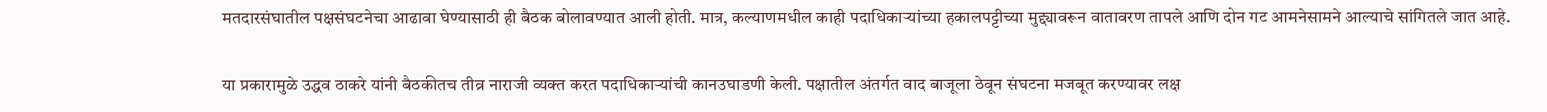मतदारसंघातील पक्षसंघटनेचा आढावा घेण्यासाठी ही बैठक बोलावण्यात आली होती. मात्र, कल्याणमधील काही पदाधिकाऱ्यांच्या हकालपट्टीच्या मुद्द्यावरून वातावरण तापले आणि दोन गट आमनेसामने आल्याचे सांगितले जात आहे.

या प्रकारामुळे उद्धव ठाकरे यांनी बैठकीतच तीव्र नाराजी व्यक्त करत पदाधिकाऱ्यांची कानउघाडणी केली. पक्षातील अंतर्गत वाद बाजूला ठेवून संघटना मजबूत करण्यावर लक्ष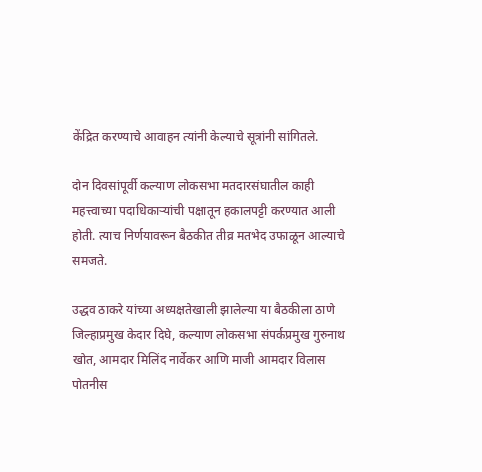केंद्रित करण्याचे आवाहन त्यांनी केल्याचे सूत्रांनी सांगितले.

दोन दिवसांपूर्वी कल्याण लोकसभा मतदारसंघातील काही महत्त्वाच्या पदाधिकाऱ्यांची पक्षातून हकालपट्टी करण्यात आली होती. त्याच निर्णयावरून बैठकीत तीव्र मतभेद उफाळून आल्याचे समजते.

उद्धव ठाकरे यांच्या अध्यक्षतेखाली झालेल्या या बैठकीला ठाणे जिल्हाप्रमुख केदार दिघे, कल्याण लोकसभा संपर्कप्रमुख गुरुनाथ खोत, आमदार मिलिंद नार्वेकर आणि माजी आमदार विलास पोतनीस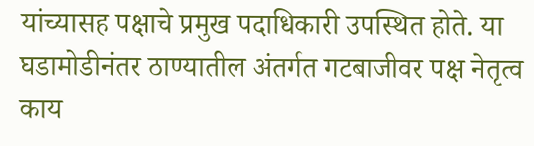यांच्यासह पक्षाचे प्रमुख पदाधिकारी उपस्थित होते. या घडामोडीनंतर ठाण्यातील अंतर्गत गटबाजीवर पक्ष नेतृत्व काय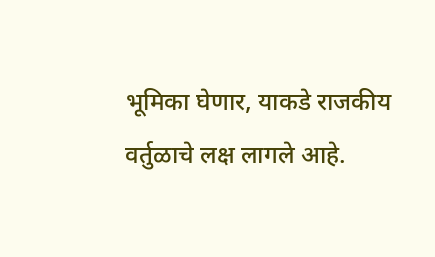भूमिका घेणार, याकडे राजकीय वर्तुळाचे लक्ष लागले आहे.